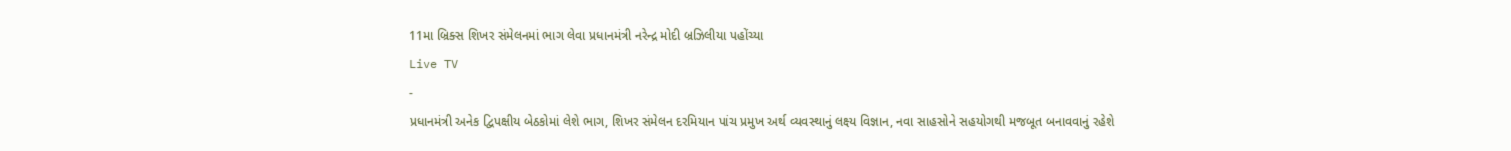11મા બ્રિક્સ શિખર સંમેલનમાં ભાગ લેવા પ્રધાનમંત્રી નરેન્દ્ર મોદી બ્રઝિલીયા પહોંચ્યા
Live TV
-
પ્રધાનમંત્રી અનેક દ્વિપક્ષીય બેઠકોમાં લેશે ભાગ, શિખર સંમેલન દરમિયાન પાંચ પ્રમુખ અર્થ વ્યવસ્થાનું લક્ષ્ય વિજ્ઞાન, નવા સાહસોને સહયોગથી મજબૂત બનાવવાનું રહેશે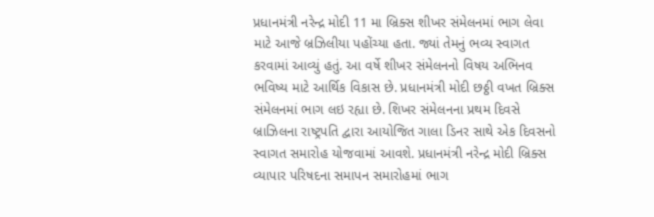પ્રધાનમંત્રી નરેન્દ્ર મોદી 11 મા બ્રિક્સ શીખર સંમેલનમાં ભાગ લેવા માટે આજે બ્રઝિલીયા પહોંચ્યા હતા. જ્યાં તેમનું ભવ્ય સ્વાગત કરવામાં આવ્યું હતું. આ વર્ષે શીખર સંમેલનનો વિષય અભિનવ ભવિષ્ય માટે આર્થિક વિકાસ છે. પ્રધાનમંત્રી મોદી છઠ્ઠી વખત બ્રિક્સ સંમેલનમાં ભાગ લઇ રહ્યા છે. શિખર સંમેલનના પ્રથમ દિવસે બ્રાઝિલના રાષ્ટ્રપતિ દ્વારા આયોજિત ગાલા ડિનર સાથે એક દિવસનો સ્વાગત સમારોહ યોજવામાં આવશે. પ્રધાનમંત્રી નરેન્દ્ર મોદી બ્રિક્સ વ્યાપાર પરિષદના સમાપન સમારોહમાં ભાગ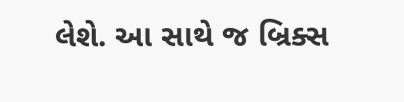લેશે. આ સાથે જ બ્રિક્સ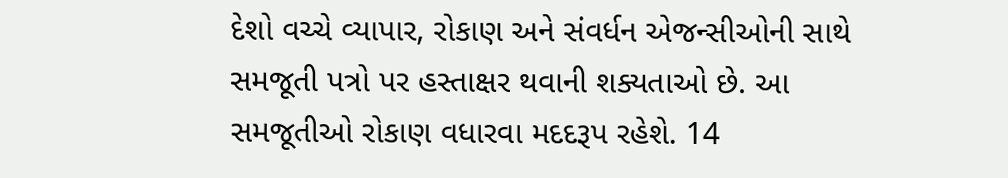દેશો વચ્ચે વ્યાપાર, રોકાણ અને સંવર્ધન એજન્સીઓની સાથે સમજૂતી પત્રો પર હસ્તાક્ષર થવાની શક્યતાઓ છે. આ સમજૂતીઓ રોકાણ વધારવા મદદરૂપ રહેશે. 14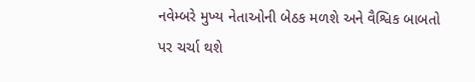નવેમ્બરે મુખ્ય નેતાઓની બેઠક મળશે અને વૈશ્વિક બાબતો પર ચર્ચા થશે